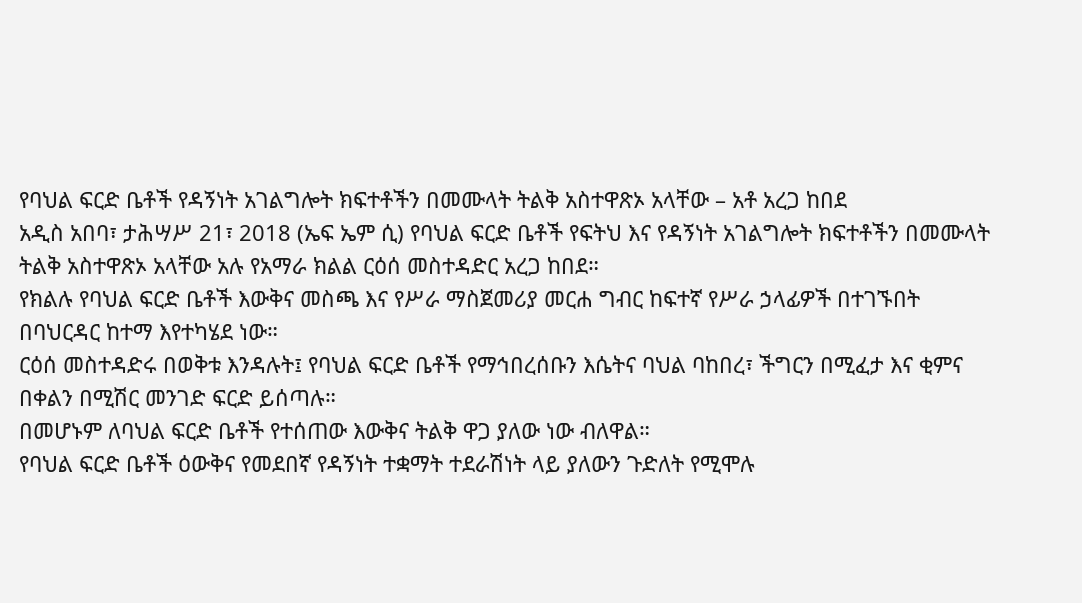የባህል ፍርድ ቤቶች የዳኝነት አገልግሎት ክፍተቶችን በመሙላት ትልቅ አስተዋጽኦ አላቸው – አቶ አረጋ ከበደ
አዲስ አበባ፣ ታሕሣሥ 21፣ 2018 (ኤፍ ኤም ሲ) የባህል ፍርድ ቤቶች የፍትህ እና የዳኝነት አገልግሎት ክፍተቶችን በመሙላት ትልቅ አስተዋጽኦ አላቸው አሉ የአማራ ክልል ርዕሰ መስተዳድር አረጋ ከበደ።
የክልሉ የባህል ፍርድ ቤቶች እውቅና መስጫ እና የሥራ ማስጀመሪያ መርሐ ግብር ከፍተኛ የሥራ ኃላፊዎች በተገኙበት በባህርዳር ከተማ እየተካሄደ ነው።
ርዕሰ መስተዳድሩ በወቅቱ እንዳሉት፤ የባህል ፍርድ ቤቶች የማኅበረሰቡን እሴትና ባህል ባከበረ፣ ችግርን በሚፈታ እና ቂምና በቀልን በሚሽር መንገድ ፍርድ ይሰጣሉ።
በመሆኑም ለባህል ፍርድ ቤቶች የተሰጠው እውቅና ትልቅ ዋጋ ያለው ነው ብለዋል።
የባህል ፍርድ ቤቶች ዕውቅና የመደበኛ የዳኝነት ተቋማት ተደራሽነት ላይ ያለውን ጉድለት የሚሞሉ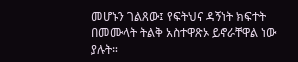መሆኑን ገልጸው፤ የፍትህና ዳኝነት ክፍተት በመሙላት ትልቅ አስተዋጽኦ ይኖራቸዋል ነው ያሉት።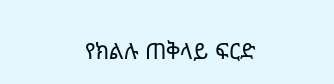የክልሉ ጠቅላይ ፍርድ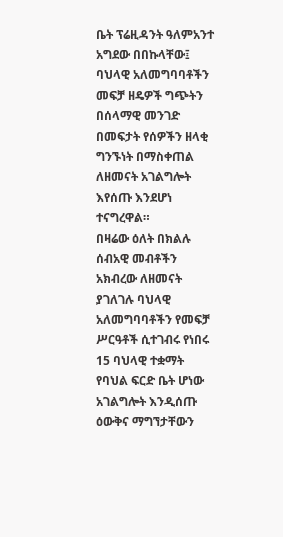ቤት ፕሬዚዳንት ዓለምአንተ አግደው በበኩላቸው፤ ባህላዊ አለመግባባቶችን መፍቻ ዘዴዎች ግጭትን በሰላማዊ መንገድ በመፍታት የሰዎችን ዘላቂ ግንኙነት በማስቀጠል ለዘመናት አገልግሎት እየሰጡ እንደሆነ ተናግረዋል።
በዛሬው ዕለት በክልሉ ሰብአዊ መብቶችን አክብረው ለዘመናት ያገለገሉ ባህላዊ አለመግባባቶችን የመፍቻ ሥርዓቶች ሲተገብሩ የነበሩ 15 ባህላዊ ተቋማት የባህል ፍርድ ቤት ሆነው አገልግሎት እንዲሰጡ ዕውቅና ማግኘታቸውን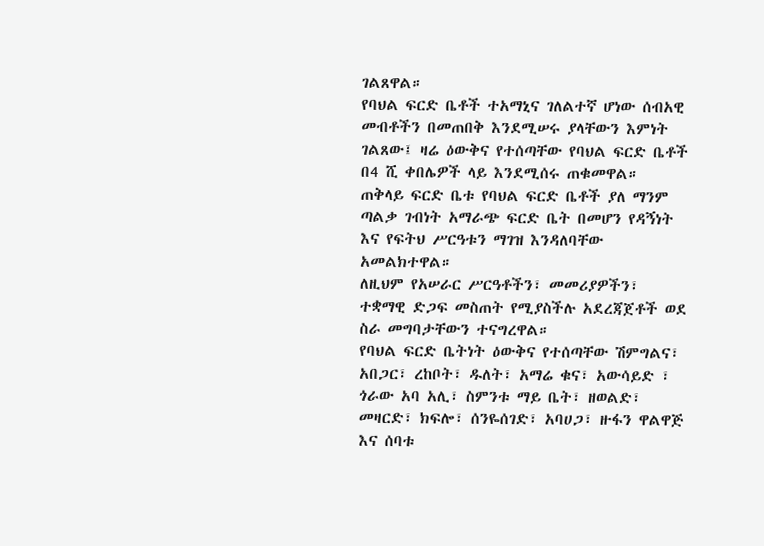ገልጸዋል።
የባህል ፍርድ ቤቶች ተአማኒና ገለልተኛ ሆነው ሰብአዊ መብቶችን በመጠበቅ እንደሚሠሩ ያላቸውን እምነት ገልጸው፤ ዛሬ ዕውቅና የተሰጣቸው የባህል ፍርድ ቤቶች በ4 ሺ ቀበሌዎች ላይ እንደሚሰሩ ጠቁመዋል።
ጠቅላይ ፍርድ ቤቱ የባህል ፍርድ ቤቶች ያለ ማንም ጣልቃ ገብነት አማራጭ ፍርድ ቤት በመሆን የዳኝነት እና የፍትህ ሥርዓቱን ማገዝ እንዳለባቸው አመልክተዋል።
ለዚህም የአሠራር ሥርዓቶችን፣ መመሪያዎችን፣ ተቋማዊ ድጋፍ መስጠት የሚያስችሉ አደረጃጀቶች ወደ ስራ መግባታቸውን ተናግረዋል።
የባህል ፍርድ ቤትነት ዕውቅና የተሰጣቸው ሽምግልና፣ አበጋር፣ ረከቦት፣ ዱለት፣ አማሬ ቁና፣ አውሳይድ ፣ ጎራው አባ አሊ፣ ስምንቱ ማይ ቤት፣ ዘወልድ፣ መዛርድ፣ ክፍሎ፣ ሰንዬሰገድ፣ አባሀጋ፣ ዙፋን ዋልዋጅ እና ሰባቱ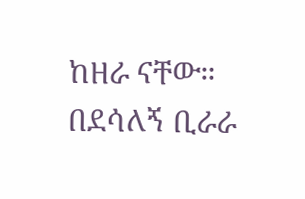ከዘራ ናቸው።
በደሳለኝ ቢራራ